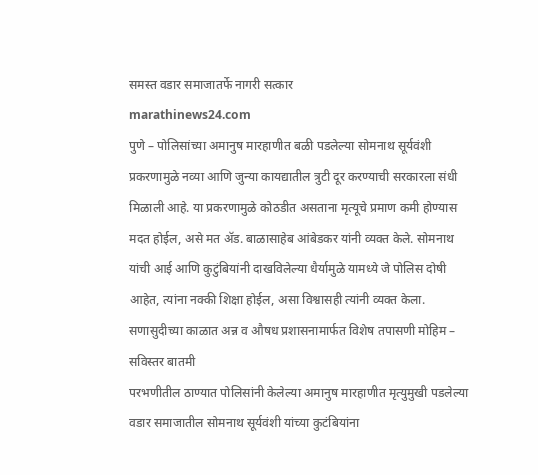समस्त वडार समाजातर्फे नागरी सत्कार
marathinews24.com
पुणे – पोलिसांच्या अमानुष मारहाणीत बळी पडलेल्या सोमनाथ सूर्यवंशी प्रकरणामुळे नव्या आणि जुन्या कायद्यातील त्रुटी दूर करण्याची सरकारला संधी मिळाली आहे. या प्रकरणामुळे कोठडीत असताना मृत्यूचे प्रमाण कमी होण्यास मदत होईल, असे मत ॲड. बाळासाहेब आंबेडकर यांनी व्यक्त केले. सोमनाथ यांची आई आणि कुटुंबियांनी दाखविलेल्या धैर्यामुळे यामध्ये जे पोलिस दोषी आहेत, त्यांना नक्की शिक्षा होईल, असा विश्वासही त्यांनी व्यक्त केला.
सणासुदीच्या काळात अन्न व औषध प्रशासनामार्फत विशेष तपासणी मोहिम – सविस्तर बातमी
परभणीतील ठाण्यात पोलिसांनी केलेल्या अमानुष मारहाणीत मृत्युमुखी पडलेल्या वडार समाजातील सोमनाथ सूर्यवंशी यांच्या कुटंबियांना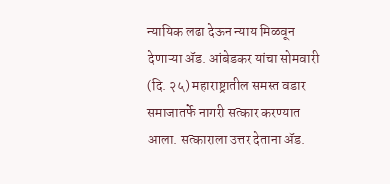न्यायिक लढा देऊन न्याय मिळवून देणाऱ्या ॲड. आंबेडकर यांचा सोमवारी (दि. २५) महाराष्ट्रातील समस्त वडार समाजातर्फे नागरी सत्कार करण्यात आला. सत्काराला उत्तर देताना ॲड.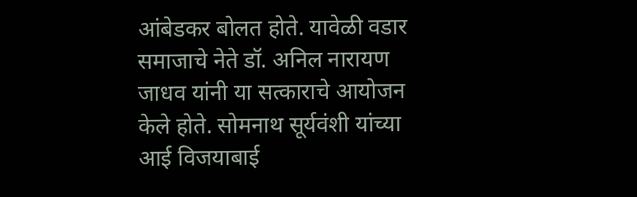आंबेडकर बोलत होते. यावेळी वडार समाजाचे नेते डॉ. अनिल नारायण जाधव यांनी या सत्काराचे आयोजन केले होते. सोमनाथ सूर्यवंशी यांच्या आई विजयाबाई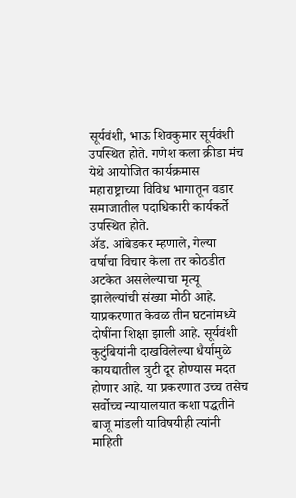सूर्यवंशी, भाऊ शिवकुमार सूर्यवंशी उपस्थित होते. गणेश कला क्रीडा मंच येथे आयोजित कार्यक्रमास महाराष्ट्राच्या विविध भागातून वडार समाजातील पदाधिकारी कार्यकर्ते उपस्थित होते.
ॲड. आंबेडकर म्हणाले, गेल्या वर्षाचा विचार केला तर कोठडीत अटकेत असलेल्याचा मृत्यू झालेल्यांची संख्या मोठी आहे. याप्रकरणात केवळ तीन घटनांमध्ये दोषींना शिक्षा झाली आहे. सूर्यवंशी कुटुंबियांनी दाखविलेल्या धैर्यामुळे कायद्यातील त्रुटी दूर होण्यास मदत होणार आहे. या प्रकरणात उच्च तसेच सर्वोच्च न्यायालयात कशा पद्धतीने बाजू मांडली याविषयीही त्यांनी माहिती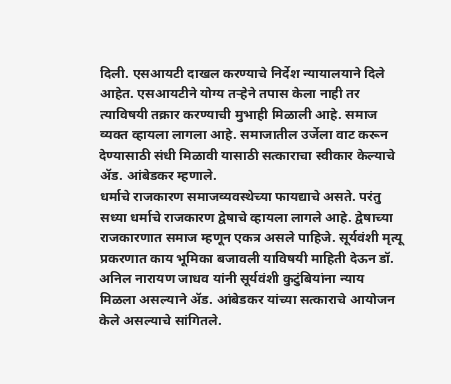दिली. एसआयटी दाखल करण्याचे निर्देश न्यायालयाने दिले आहेत. एसआयटीने योग्य तऱ्हेने तपास केला नाही तर त्याविषयी तक्रार करण्याची मुभाही मिळाली आहे. समाज व्यक्त व्हायला लागला आहे. समाजातील उर्जेला वाट करून देण्यासाठी संधी मिळावी यासाठी सत्काराचा स्वीकार केल्याचे ॲड. आंबेडकर म्हणाले.
धर्माचे राजकारण समाजव्यवस्थेच्या फायद्याचे असते. परंतु सध्या धर्माचे राजकारण द्वेषाचे व्हायला लागले आहे. द्वेषाच्या राजकारणात समाज म्हणून एकत्र असले पाहिजे. सूर्यवंशी मृत्यू प्रकरणात काय भूमिका बजावली याविषयी माहिती देऊन डॉ. अनिल नारायण जाधव यांनी सूर्यवंशी कुटुंबियांना न्याय मिळला असल्याने ॲड. आंबेडकर यांच्या सत्काराचे आयोजन केले असल्याचे सांगितले.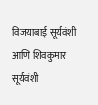विजयाबाई सूर्यवंशी आणि शिवकुमार सूर्यवंशी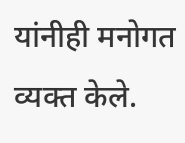यांनीही मनोगत व्यक्त केले.